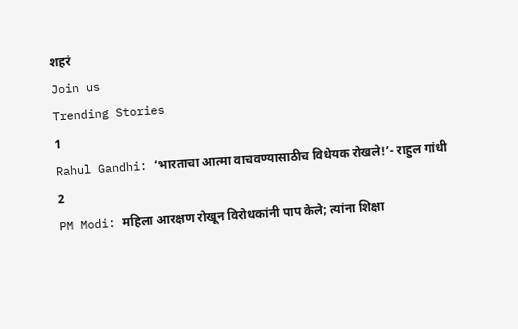शहरं
Join us
Trending Stories
1
Rahul Gandhi: ‘भारताचा आत्मा वाचवण्यासाठीच विधेयक रोखले!’- राहुल गांधी
2
PM Modi: महिला आरक्षण रोखून विरोधकांनी पाप केले; त्यांना शिक्षा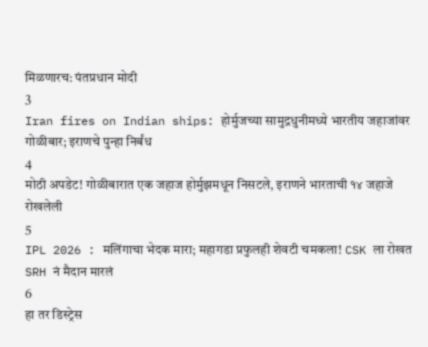मिळणारच: पंतप्रधान मोदी
3
Iran fires on Indian ships: होर्मुजच्या सामुद्रधुनीमध्ये भारतीय जहाजांवर गोळीबार; इराणचे पुन्हा निर्बंध
4
मोठी अपडेट! गोळीबारात एक जहाज होर्मुझमधून निसटले, इराणने भारताची १४ जहाजे रोखलेली
5
IPL 2026 : मलिंगाचा भेदक मारा; महागडा प्रफुलही शेवटी चमकला! CSK ला रोखत SRH नं मैदान मारलं
6
हा तर डिस्ट्रेस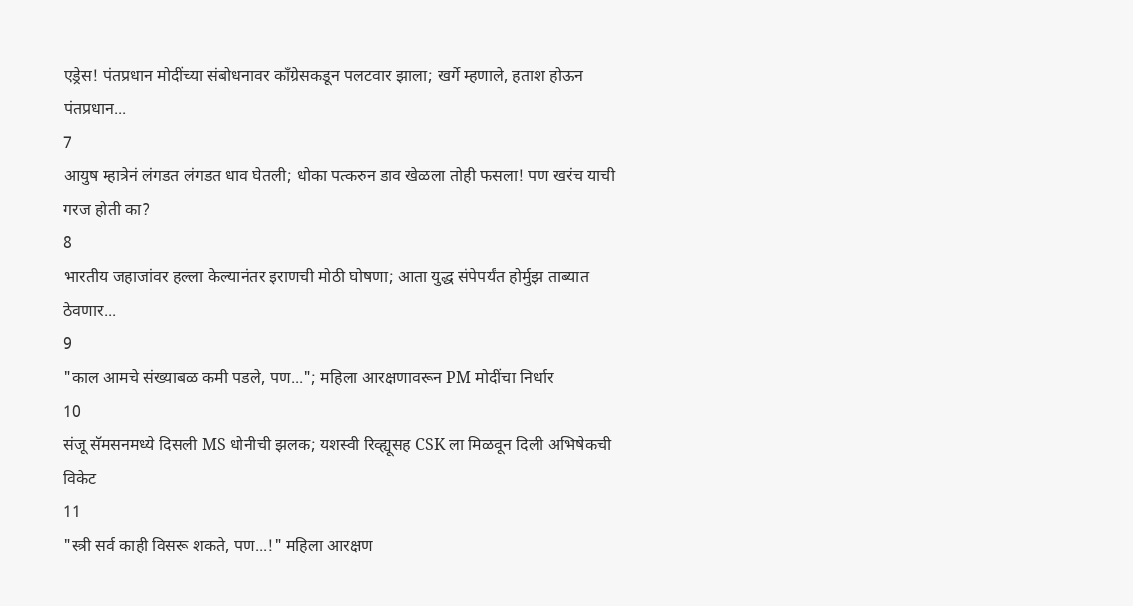एड्रेस! पंतप्रधान मोदींच्या संबोधनावर काँग्रेसकडून पलटवार झाला; खर्गे म्हणाले, हताश होऊन पंतप्रधान...
7
आयुष म्हात्रेनं लंगडत लंगडत धाव घेतली; धोका पत्करुन डाव खेळला तोही फसला! पण खरंच याची गरज होती का?
8
भारतीय जहाजांवर हल्ला केल्यानंतर इराणची मोठी घोषणा; आता युद्ध संपेपर्यंत होर्मुझ ताब्यात ठेवणार...
9
"काल आमचे संख्याबळ कमी पडले, पण..."; महिला आरक्षणावरून PM मोदींचा निर्धार
10
संजू सॅमसनमध्ये दिसली MS धोनीची झलक; यशस्वी रिव्ह्यूसह CSK ला मिळवून दिली अभिषेकची विकेट
11
"स्त्री सर्व काही विसरू शकते, पण...!" महिला आरक्षण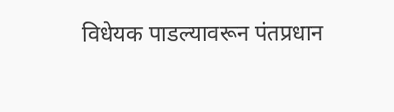विधेयक पाडल्यावरून पंतप्रधान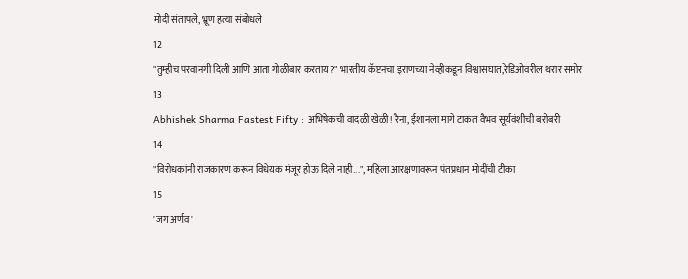मोदी संतापले, भ्रूण हत्या संबोधले
12
"तुम्हीच परवानगी दिली आणि आता गोळीबार करताय?" भारतीय कॅप्टनचा इराणच्या नेव्हीकडून विश्वासघात,रेडिओवरील थरार समोर
13
Abhishek Sharma Fastest Fifty : अभिषेकची वादळी खेळी! रैना, ईशानला मागे टाकत वैभव सूर्यवंशीची बरोबरी
14
"विरोधकांनी राजकारण करून विधेयक मंजूर होऊ दिले नाही...", महिला आरक्षणावरून पंतप्रधान मोदींची टीका
15
'जग अर्णव'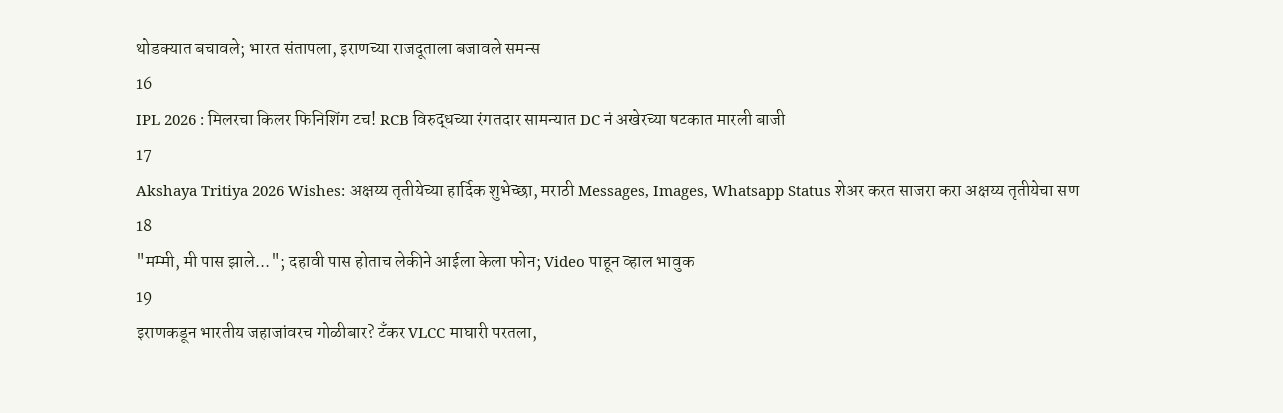थोडक्यात बचावले; भारत संतापला, इराणच्या राजदूताला बजावले समन्स
16
IPL 2026 : मिलरचा किलर फिनिशिंग टच! RCB विरुद्धच्या रंगतदार सामन्यात DC नं अखेरच्या षटकात मारली बाजी
17
Akshaya Tritiya 2026 Wishes: अक्षय्य तृतीयेच्या हार्दिक शुभेच्छा, मराठी Messages, Images, Whatsapp Status शेअर करत साजरा करा अक्षय्य तृतीयेचा सण
18
"मम्मी, मी पास झाले..."; दहावी पास होताच लेकीने आईला केला फोन; Video पाहून व्हाल भावुक
19
इराणकडून भारतीय जहाजांवरच गोळीबार? टँकर VLCC माघारी परतला,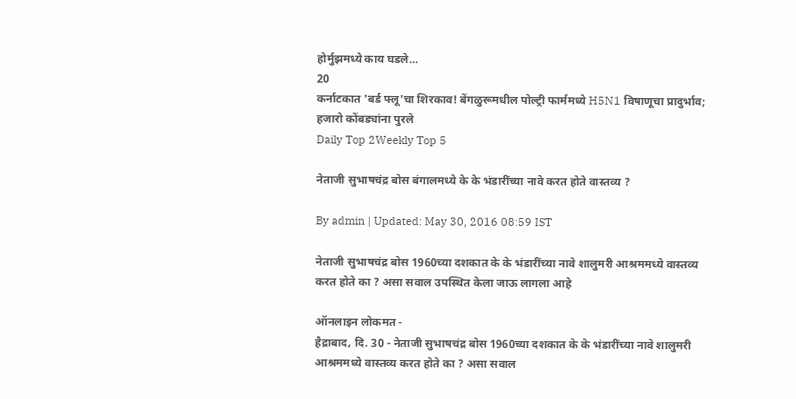होर्मुझमध्ये काय घडले...
20
कर्नाटकात 'बर्ड फ्लू'चा शिरकाव! बेंगळुरूमधील पोल्ट्री फार्ममध्ये H5N1 विषाणूचा प्रादुर्भाव; हजारो कोंबड्यांना पुरले
Daily Top 2Weekly Top 5

नेताजी सुभाषचंद्र बोस बंगालमध्ये के के भंडारींच्या नावे करत होते वास्तव्य ?

By admin | Updated: May 30, 2016 08:59 IST

नेताजी सुभाषचंद्र बोस 1960च्या दशकात के के भंडारींच्या नावे शालुमरी आश्रममध्ये वास्तव्य करत होते का ? असा सवाल उपस्थित केला जाऊ लागला आहे

ऑनलाइन लोकमत -
हैद्राबाद, दि. 30 - नेताजी सुभाषचंद्र बोस 1960च्या दशकात के के भंडारींच्या नावे शालुमरी आश्रममध्ये वास्तव्य करत होते का ? असा सवाल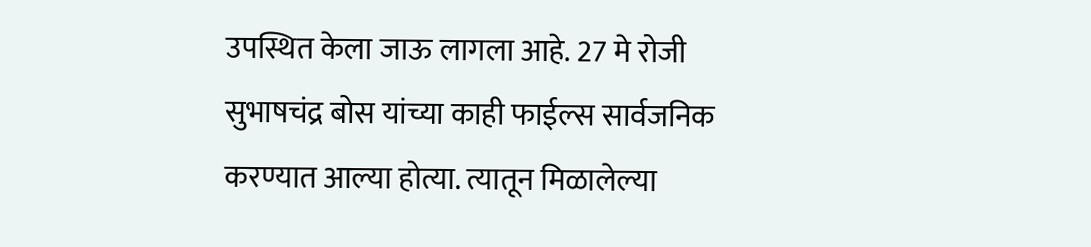उपस्थित केला जाऊ लागला आहे. 27 मे रोजी सुभाषचंद्र बोस यांच्या काही फाईल्स सार्वजनिक करण्यात आल्या होत्या. त्यातून मिळालेल्या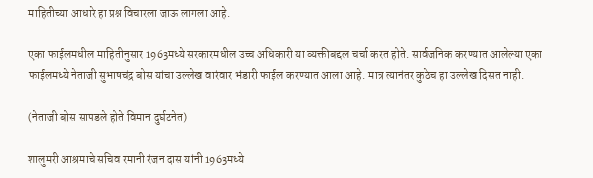माहितीच्या आधारे हा प्रश्न विचारला जाऊ लागला आहे.

एका फाईलमधील माहितीनुसार 1963मध्ये सरकारमधील उच्च अधिकारी या व्यक्तीबद्दल चर्चा करत होते. सार्वजनिक करण्यात आलेल्या एका फाईलमध्ये नेताजी सुभाषचंद्र बोस यांचा उल्लेख वारंवार भंडारी फाईल करण्यात आला आहे. मात्र त्यानंतर कुठेच हा उल्लेख दिसत नाही.

(नेताजी बोस सापडले होते विमान दुर्घटनेत)

शालुमरी आश्रमाचे सचिव रमानी रंजन दास यांनी 1963मध्ये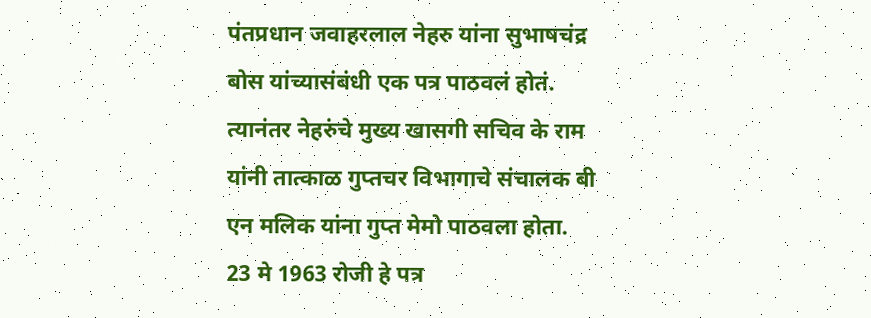पंतप्रधान जवाहरलाल नेहरु यांना सुभाषचंद्र बोस यांच्यासंबंधी एक पत्र पाठवलं होतं. त्यानंतर नेहरुंचे मुख्य खासगी सचिव के राम यांनी तात्काळ गुप्तचर विभागाचे संचालक बी एन मलिक यांना गुप्त मेमो पाठवला होता. 23 मे 1963 रोजी हे पत्र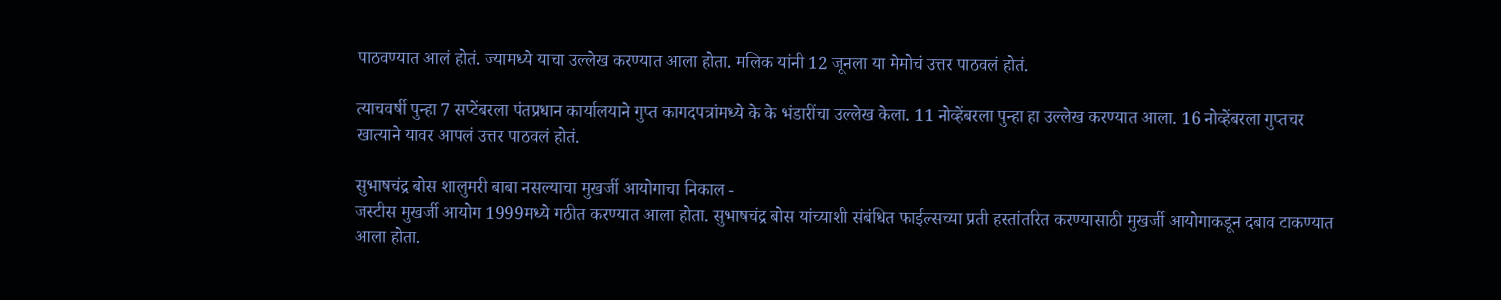पाठवण्यात आलं होतं. ज्यामध्ये याचा उल्लेख करण्यात आला होता. मलिक यांनी 12 जूनला या मेमोचं उत्तर पाठवलं होतं.

त्याचवर्षी पुन्हा 7 सप्टेंबरला पंतप्रधान कार्यालयाने गुप्त कागदपत्रांमध्ये के के भंडारींचा उल्लेख केला. 11 नोव्हेंबरला पुन्हा हा उल्लेख करण्यात आला. 16 नोव्हेंबरला गुप्तचर खात्याने यावर आपलं उत्तर पाठवलं होतं.

सुभाषचंद्र बोस शालुमरी बाबा नसल्याचा मुखर्जी आयोगाचा निकाल -
जस्टीस मुखर्जी आयोग 1999मध्ये गठीत करण्यात आला होता. सुभाषचंद्र बोस यांच्याशी संबंधित फाईल्सच्या प्रती हस्तांतरित करण्यासाठी मुखर्जी आयोगाकडून दबाव टाकण्यात आला होता.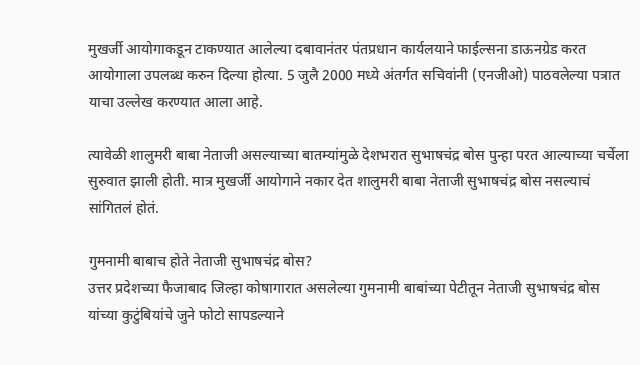मुखर्जी आयोगाकडून टाकण्यात आलेल्या दबावानंतर पंतप्रधान कार्यलयाने फाईल्सना डाऊनग्रेड करत आयोगाला उपलब्ध करुन दिल्या होत्या. 5 जुलै 2000 मध्ये अंतर्गत सचिवांनी (एनजीओ) पाठवलेल्या पत्रात याचा उल्लेख करण्यात आला आहे.

त्यावेळी शालुमरी बाबा नेताजी असल्याच्या बातम्यांमुळे देशभरात सुभाषचंद्र बोस पुन्हा परत आल्याच्या चर्चेला सुरुवात झाली होती. मात्र मुखर्जी आयोगाने नकार देत शालुमरी बाबा नेताजी सुभाषचंद्र बोस नसल्याचं सांगितलं होतं.

गुमनामी बाबाच होते नेताजी सुभाषचंद्र बोस?
उत्तर प्रदेशच्या फैजाबाद जिल्हा कोषागारात असलेल्या गुमनामी बाबांच्या पेटीतून नेताजी सुभाषचंद्र बोस यांच्या कुटुंबियांचे जुने फोटो सापडल्याने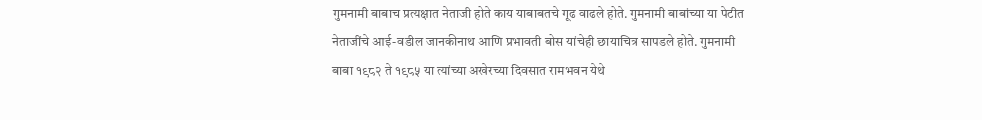गुमनामी बाबाच प्रत्यक्षात नेताजी होते काय याबाबतचे गूढ वाढले होते. गुमनामी बाबांच्या या पेटीत नेताजींचे आई-वडील जानकीनाथ आणि प्रभावती बोस यांचेही छायाचित्र सापडले होते. गुमनामी बाबा १९८२ ते १९८५ या त्यांच्या अखेरच्या दिवसात रामभवन येथे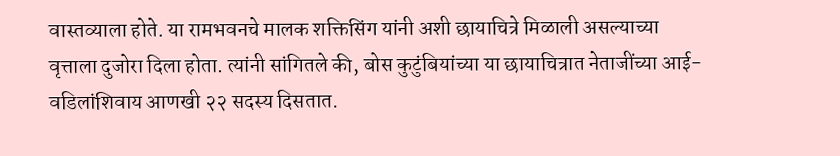वास्तव्याला होते. या रामभवनचे मालक शक्तिसिंग यांनी अशी छायाचित्रे मिळाली असल्याच्या वृत्ताला दुजोरा दिला होता. त्यांनी सांगितले की, बोस कुटुंबियांच्या या छायाचित्रात नेताजींच्या आई-वडिलांशिवाय आणखी २२ सदस्य दिसतात.